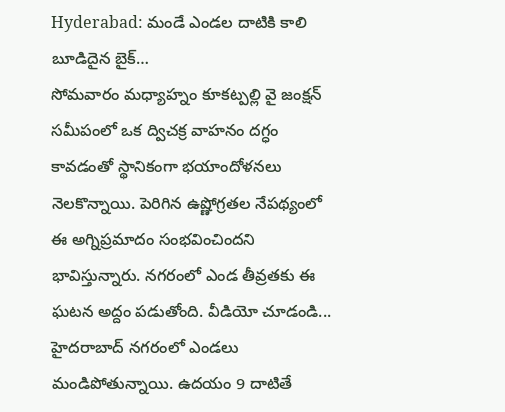Hyderabad: మండే ఎండల దాటికి కాలి బూడిదైన బైక్…
సోమవారం మధ్యాహ్నం కూకట్పల్లి వై జంక్షన్ సమీపంలో ఒక ద్విచక్ర వాహనం దగ్ధం కావడంతో స్థానికంగా భయాందోళనలు నెలకొన్నాయి. పెరిగిన ఉష్ణోగ్రతల నేపథ్యంలో ఈ అగ్నిప్రమాదం సంభవించిందని భావిస్తున్నారు. నగరంలో ఎండ తీవ్రతకు ఈ ఘటన అద్దం పడుతోంది. వీడియో చూడండి...
హైదరాబాద్ నగరంలో ఎండలు మండిపోతున్నాయి. ఉదయం 9 దాటితే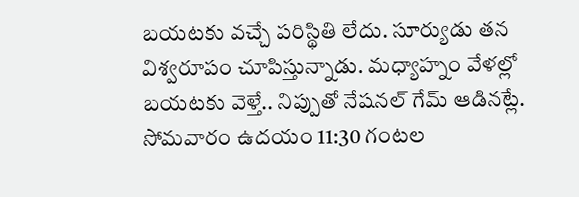బయటకు వచ్చే పరిస్థితి లేదు. సూర్యుడు తన విశ్వరూపం చూపిస్తున్నాడు. మధ్యాహ్నం వేళల్లో బయటకు వెళ్తే.. నిప్పుతో నేషనల్ గేమ్ ఆడినట్లే. సోమవారం ఉదయం 11:30 గంటల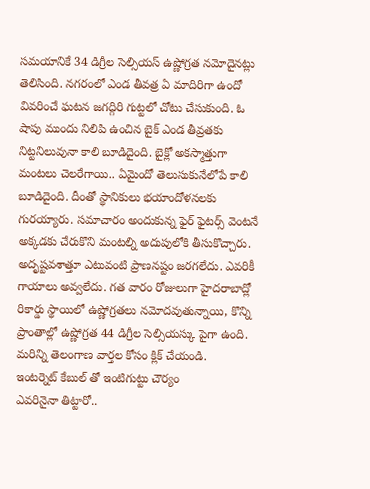సమయానికే 34 డిగ్రీల సెల్సియస్ ఉష్ణోగ్రత నమోదైనట్లు తెలిసింది. నగరంలో ఎండ తీవత్ర ఏ మాదిరిగా ఉందో వివరించే ఘటన జగద్గిరి గుట్టలో చోటు చేసుకుంది. ఓ షాపు ముందు నిలిపి ఉంచిన బైక్ ఎండ తీవ్రతకు నిట్టనిలువునా కాలి బూడిదైంది. బైక్లో అకస్మాత్తుగా మంటలు చెలరేగాయి.. ఏమైందో తెలుసుకునేలోపే కాలి బూడిదైంది. దీంతో స్థానికులు భయాందోళనలకు గురయ్యారు. సమాచారం అందుకున్న ఫైర్ ఫైటర్స్ వెంటనే అక్కడకు చేరుకొని మంటల్ని అదుపులోకి తీసుకొచ్చారు. అదృష్టవశాత్తూ ఎటువంటి ప్రాణనష్టం జరగలేదు. ఎవరికీ గాయాలు అవ్వలేదు. గత వారం రోజులుగా హైదరాబాద్లో రికార్డు స్థాయిలో ఉష్ణోగ్రతలు నమోదవుతున్నాయి, కొన్ని ప్రాంతాల్లో ఉష్ణోగ్రత 44 డిగ్రీల సెల్సియస్కు పైగా ఉంది.
మరిన్ని తెలంగాణ వార్తల కోసం క్లిక్ చేయండి.
ఇంటర్నెట్ కేబుల్ తో ఇంటిగుట్టు చౌర్యం
ఎవరినైనా తిట్టారో..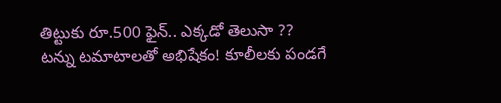తిట్టుకు రూ.500 ఫైన్.. ఎక్కడో తెలుసా ??
టన్ను టమాటాలతో అభిషేకం! కూలీలకు పండగే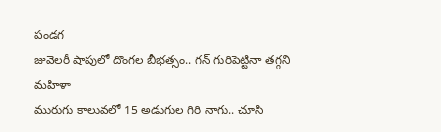పండగ
జువెలరీ షాపులో దొంగల బీభత్సం.. గన్ గురిపెట్టినా తగ్గని మహిళా
మురుగు కాలువలో 15 అడుగుల గిరి నాగు.. చూసి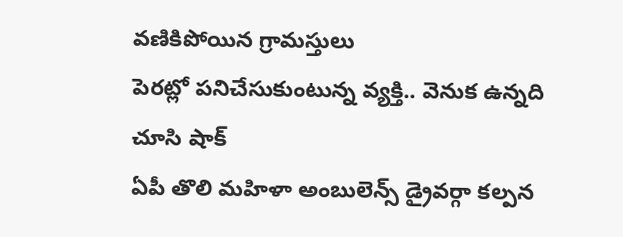వణికిపోయిన గ్రామస్తులు
పెరట్లో పనిచేసుకుంటున్న వ్యక్తి.. వెనుక ఉన్నది చూసి షాక్
ఏపీ తొలి మహిళా అంబులెన్స్ డ్రైవర్గా కల్పన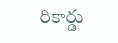రికార్డు